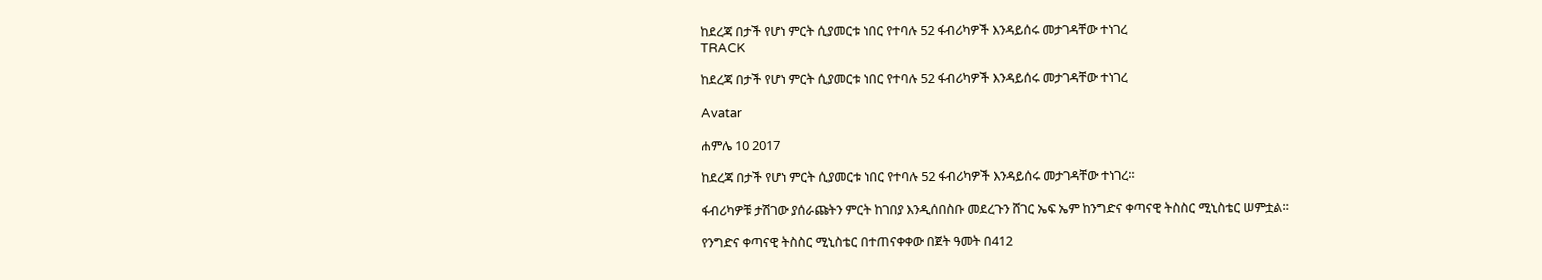ከደረጃ በታች የሆነ ምርት ሲያመርቱ ነበር የተባሉ 52 ፋብሪካዎች እንዳይሰሩ መታገዳቸው ተነገረ
TRACK

ከደረጃ በታች የሆነ ምርት ሲያመርቱ ነበር የተባሉ 52 ፋብሪካዎች እንዳይሰሩ መታገዳቸው ተነገረ

Avatar

ሐምሌ 10 2017

ከደረጃ በታች የሆነ ምርት ሲያመርቱ ነበር የተባሉ 52 ፋብሪካዎች እንዳይሰሩ መታገዳቸው ተነገረ።

ፋብሪካዎቹ ታሽገው ያሰራጩትን ምርት ከገበያ እንዲሰበስቡ መደረጉን ሸገር ኤፍ ኤም ከንግድና ቀጣናዊ ትስስር ሚኒስቴር ሠምቷል።

የንግድና ቀጣናዊ ትስስር ሚኒስቴር በተጠናቀቀው በጀት ዓመት በ412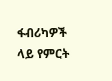ፋብሪካዎች ላይ የምርት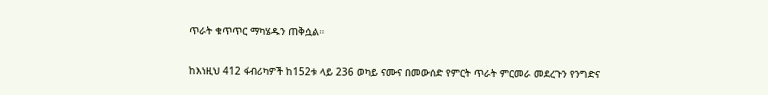ጥራት ቁጥጥር ማካሄዱን ጠቅሷል።

ከእነዚህ 412 ፋብሪካዎች ከ152ቱ ላይ 236 ወካይ ናሙና በመውሰድ የምርት ጥራት ምርመራ መደረጉን የንግድና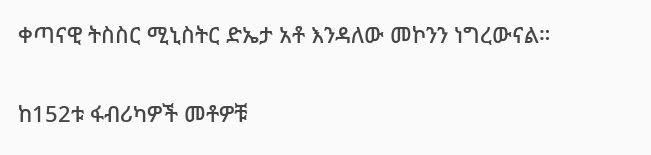ቀጣናዊ ትስስር ሚኒስትር ድኤታ አቶ እንዳለው መኮንን ነግረውናል።

ከ152ቱ ፋብሪካዎች መቶዎቹ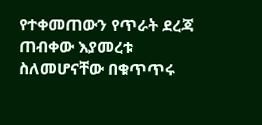የተቀመጠውን የጥራት ደረጃ ጠብቀው እያመረቱ ስለመሆናቸው በቁጥጥሩ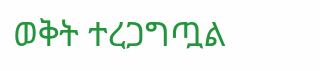ወቅት ተረጋግጧል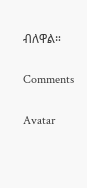ብለዋል።

Comments

Avatar